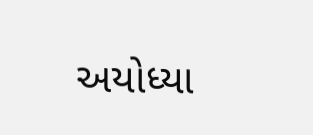અયોધ્યા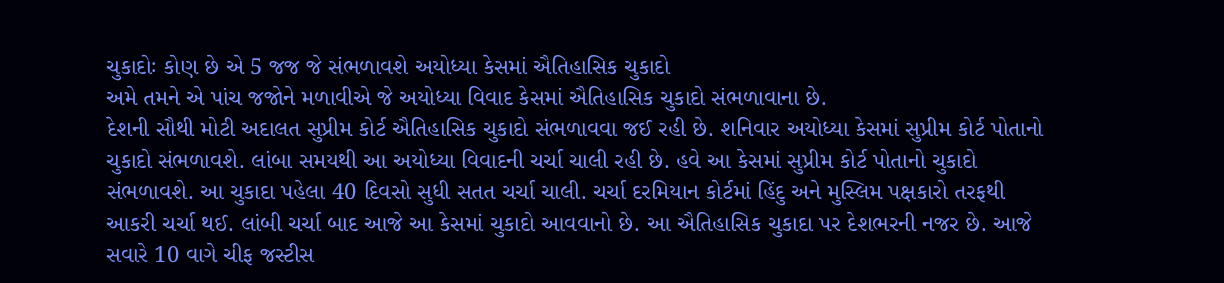ચુકાદોઃ કોણ છે એ 5 જજ જે સંભળાવશે અયોધ્યા કેસમાં ઐતિહાસિક ચુકાદો
અમે તમને એ પાંચ જજોને મળાવીએ જે અયોધ્યા વિવાદ કેસમાં ઐતિહાસિક ચુકાદો સંભળાવાના છે.
દેશની સૌથી મોટી અદાલત સુપ્રીમ કોર્ટ ઐતિહાસિક ચુકાદો સંભળાવવા જઈ રહી છે. શનિવાર અયોધ્યા કેસમાં સુપ્રીમ કોર્ટ પોતાનો ચુકાદો સંભળાવશે. લાંબા સમયથી આ અયોધ્યા વિવાદની ચર્ચા ચાલી રહી છે. હવે આ કેસમાં સુપ્રીમ કોર્ટ પોતાનો ચુકાદો સંભળાવશે. આ ચુકાદા પહેલા 40 દિવસો સુધી સતત ચર્ચા ચાલી. ચર્ચા દરમિયાન કોર્ટમાં હિંદુ અને મુસ્લિમ પક્ષકારો તરફથી આકરી ચર્ચા થઈ. લાંબી ચર્ચા બાદ આજે આ કેસમાં ચુકાદો આવવાનો છે. આ ઐતિહાસિક ચુકાદા પર દેશભરની નજર છે. આજે સવારે 10 વાગે ચીફ જસ્ટીસ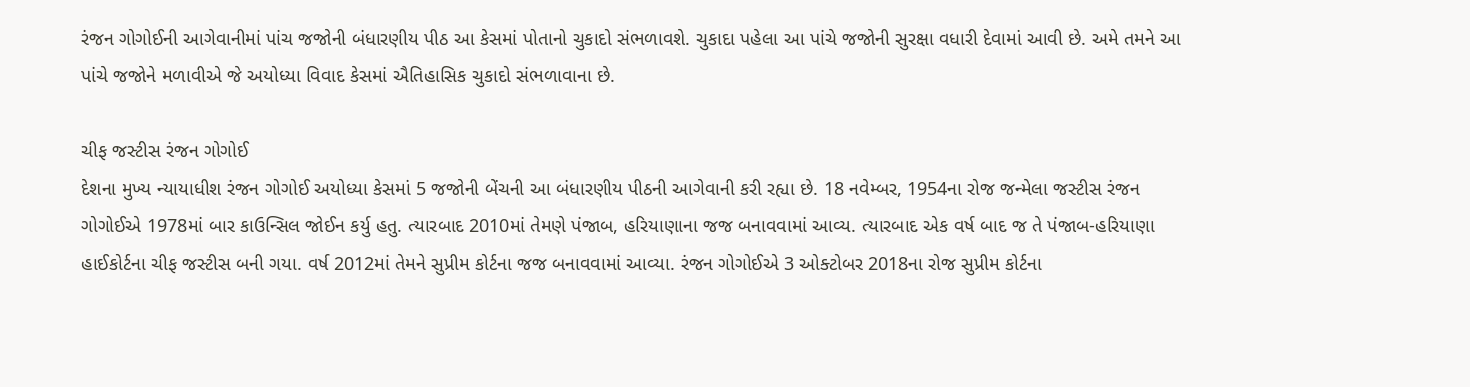રંજન ગોગોઈની આગેવાનીમાં પાંચ જજોની બંધારણીય પીઠ આ કેસમાં પોતાનો ચુકાદો સંભળાવશે. ચુકાદા પહેલા આ પાંચે જજોની સુરક્ષા વધારી દેવામાં આવી છે. અમે તમને આ પાંચે જજોને મળાવીએ જે અયોધ્યા વિવાદ કેસમાં ઐતિહાસિક ચુકાદો સંભળાવાના છે.

ચીફ જસ્ટીસ રંજન ગોગોઈ
દેશના મુખ્ય ન્યાયાધીશ રંજન ગોગોઈ અયોધ્યા કેસમાં 5 જજોની બેંચની આ બંધારણીય પીઠની આગેવાની કરી રહ્યા છે. 18 નવેમ્બર, 1954ના રોજ જન્મેલા જસ્ટીસ રંજન ગોગોઈએ 1978માં બાર કાઉન્સિલ જોઈન કર્યુ હતુ. ત્યારબાદ 2010માં તેમણે પંજાબ, હરિયાણાના જજ બનાવવામાં આવ્ય. ત્યારબાદ એક વર્ષ બાદ જ તે પંજાબ-હરિયાણા હાઈકોર્ટના ચીફ જસ્ટીસ બની ગયા. વર્ષ 2012માં તેમને સુપ્રીમ કોર્ટના જજ બનાવવામાં આવ્યા. રંજન ગોગોઈએ 3 ઓક્ટોબર 2018ના રોજ સુપ્રીમ કોર્ટના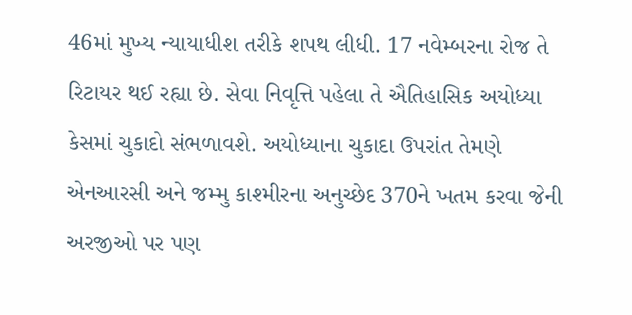46માં મુખ્ય ન્યાયાધીશ તરીકે શપથ લીધી. 17 નવેમ્બરના રોજ તે રિટાયર થઈ રહ્યા છે. સેવા નિવૃત્તિ પહેલા તે ઐતિહાસિક અયોધ્યા કેસમાં ચુકાદો સંભળાવશે. અયોધ્યાના ચુકાદા ઉપરાંત તેમણે એનઆરસી અને જમ્મુ કાશ્મીરના અનુચ્છેદ 370ને ખતમ કરવા જેની અરજીઓ પર પણ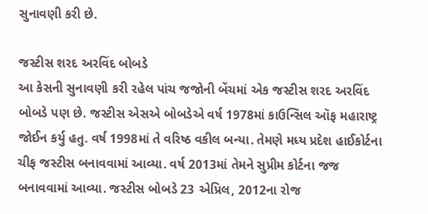સુનાવણી કરી છે.

જસ્ટીસ શરદ અરવિંદ બોબડે
આ કેસની સુનાવણી કરી રહેલ પાંચ જજોની બેંચમાં એક જસ્ટીસ શરદ અરવિંદ બોબડે પણ છે. જસ્ટીસ એસએ બોબડેએ વર્ષ 1978માં કાઉન્સિલ ઑફ મહારાષ્ટ્ર જોઈન કર્યુ હતુ. વર્ષ 1998માં તે વરિષ્ઠ વકીલ બન્યા. તેમણે મધ્ય પ્રદેશ હાઈકોર્ટના ચીફ જસ્ટીસ બનાવવામાં આવ્યા. વર્ષ 2013માં તેમને સુપ્રીમ કોર્ટના જજ બનાવવામાં આવ્યા. જસ્ટીસ બોબડે 23 એપ્રિલ, 2012ના રોજ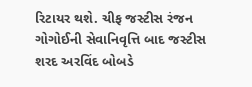રિટાયર થશે. ચીફ જસ્ટીસ રંજન ગોગોઈની સેવાનિવૃત્તિ બાદ જસ્ટીસ શરદ અરવિંદ બોબડે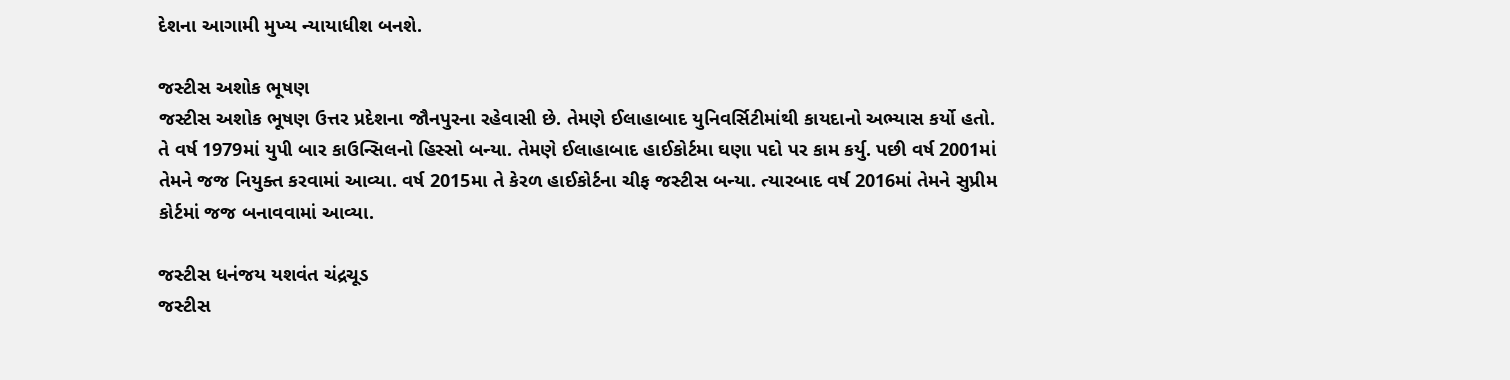દેશના આગામી મુખ્ય ન્યાયાધીશ બનશે.

જસ્ટીસ અશોક ભૂષણ
જસ્ટીસ અશોક ભૂષણ ઉત્તર પ્રદેશના જૌનપુરના રહેવાસી છે. તેમણે ઈલાહાબાદ યુનિવર્સિટીમાંથી કાયદાનો અભ્યાસ કર્યો હતો. તે વર્ષ 1979માં યુપી બાર કાઉન્સિલનો હિસ્સો બન્યા. તેમણે ઈલાહાબાદ હાઈકોર્ટમા ઘણા પદો પર કામ કર્યુ. પછી વર્ષ 2001માં તેમને જજ નિયુક્ત કરવામાં આવ્યા. વર્ષ 2015મા તે કેરળ હાઈકોર્ટના ચીફ જસ્ટીસ બન્યા. ત્યારબાદ વર્ષ 2016માં તેમને સુપ્રીમ કોર્ટમાં જજ બનાવવામાં આવ્યા.

જસ્ટીસ ધનંજય યશવંત ચંદ્રચૂડ
જસ્ટીસ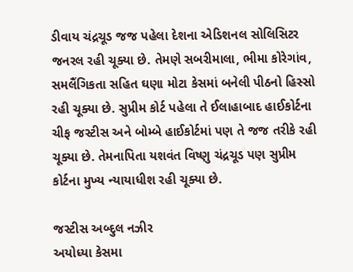ડીવાય ચંદ્રચૂડ જજ પહેલા દેશના એડિશનલ સોલિસિટર જનરલ રહી ચૂક્યા છે. તેમણે સબરીમાલા, ભીમા કોરેગાંવ, સમલૈંગિકતા સહિત ઘણા મોટા કેસમાં બનેલી પીઠનો હિસ્સો રહી ચૂક્યા છે. સુપ્રીમ કોર્ટ પહેલા તે ઈલાહાબાદ હાઈકોર્ટના ચીફ જસ્ટીસ અને બોમ્બે હાઈકોર્ટમાં પણ તે જજ તરીકે રહી ચૂક્યા છે. તેમનાપિતા યશવંત વિષ્ણુ ચંદ્રચૂડ પણ સુપ્રીમ કોર્ટના મુખ્ય ન્યાયાધીશ રહી ચૂક્યા છે.

જસ્ટીસ અબ્દુલ નઝીર
અયોધ્યા કેસમા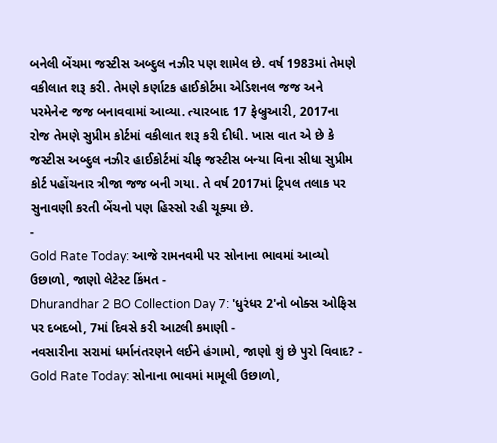બનેલી બેંચમા જસ્ટીસ અબ્દુલ નઝીર પણ શામેલ છે. વર્ષ 1983માં તેમણે વકીલાત શરૂ કરી. તેમણે કર્ણાટક હાઈકોર્ટમા એડિશનલ જજ અને પરમેનેન્ટ જજ બનાવવામાં આવ્યા. ત્યારબાદ 17 ફેબ્રુઆરી, 2017ના રોજ તેમણે સુપ્રીમ કોર્ટમાં વકીલાત શરૂ કરી દીધી. ખાસ વાત એ છે કે જસ્ટીસ અબ્દુલ નઝીર હાઈકોર્ટમાં ચીફ જસ્ટીસ બન્યા વિના સીધા સુપ્રીમ કોર્ટ પહોંચનાર ત્રીજા જજ બની ગયા. તે વર્ષ 2017માં ટ્રિપલ તલાક પર સુનાવણી કરતી બેંચનો પણ હિસ્સો રહી ચૂક્યા છે.
-
Gold Rate Today: આજે રામનવમી પર સોનાના ભાવમાં આવ્યો ઉછાળો, જાણો લેટેસ્ટ કિંમત -
Dhurandhar 2 BO Collection Day 7: 'ધુરંધર 2'નો બોક્સ ઓફિસ પર દબદબો, 7માં દિવસે કરી આટલી કમાણી -
નવસારીના સરામાં ધર્માનંતરણને લઈને હંગામો, જાણો શું છે પુરો વિવાદ? -
Gold Rate Today: સોનાના ભાવમાં મામૂલી ઉછાળો,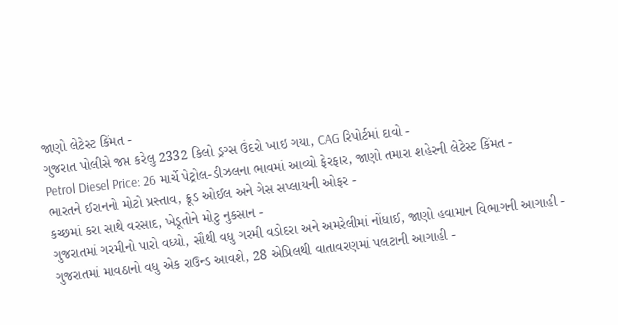જાણો લેટેસ્ટ કિંમત -
ગુજરાત પોલીસે જપ્ત કરેલુ 2332 કિલો ડ્રગ્સ ઉંદરો ખાઇ ગયા, CAG રિપોર્ટમાં દાવો -
Petrol Diesel Price: 26 માર્ચે પેટ્રોલ-ડીઝલના ભાવમાં આવ્યો ફેરફાર, જાણો તમારા શહેરની લેટેસ્ટ કિંમત -
ભારતને ઈરાનનો મોટો પ્રસ્તાવ, ક્રૂડ ઓઈલ અને ગેસ સપ્લાયની ઓફર -
કચ્છમાં કરા સાથે વરસાદ, ખેડૂતોને મોટુ નુકસાન -
ગુજરાતમાં ગરમીનો પારો વધ્યો, સૌથી વધુ ગરમી વડોદરા અને અમરેલીમાં નોંધાઈ, જાણો હવામાન વિભાગની આગાહી -
ગુજરાતમાં માવઠાનો વધુ એક રાઉન્ડ આવશે, 28 એપ્રિલથી વાતાવરણમાં પલટાની આગાહી -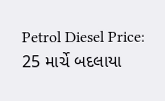Petrol Diesel Price: 25 માર્ચે બદલાયા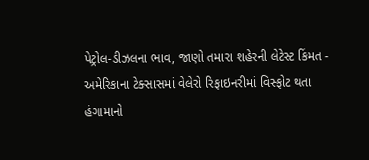પેટ્રોલ-ડીઝલના ભાવ, જાણો તમારા શહેરની લેટેસ્ટ કિંમત -
અમેરિકાના ટેક્સાસમાં વેલેરો રિફાઇનરીમાં વિસ્ફોટ થતા હંગામાનો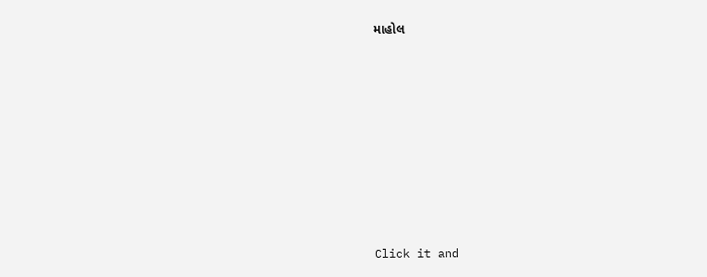માહોલ









Click it and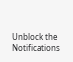Unblock the Notifications